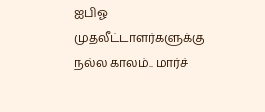ஐபிஓ முதலீட்டாளர்களுக்கு நல்ல காலம்.. மார்ச்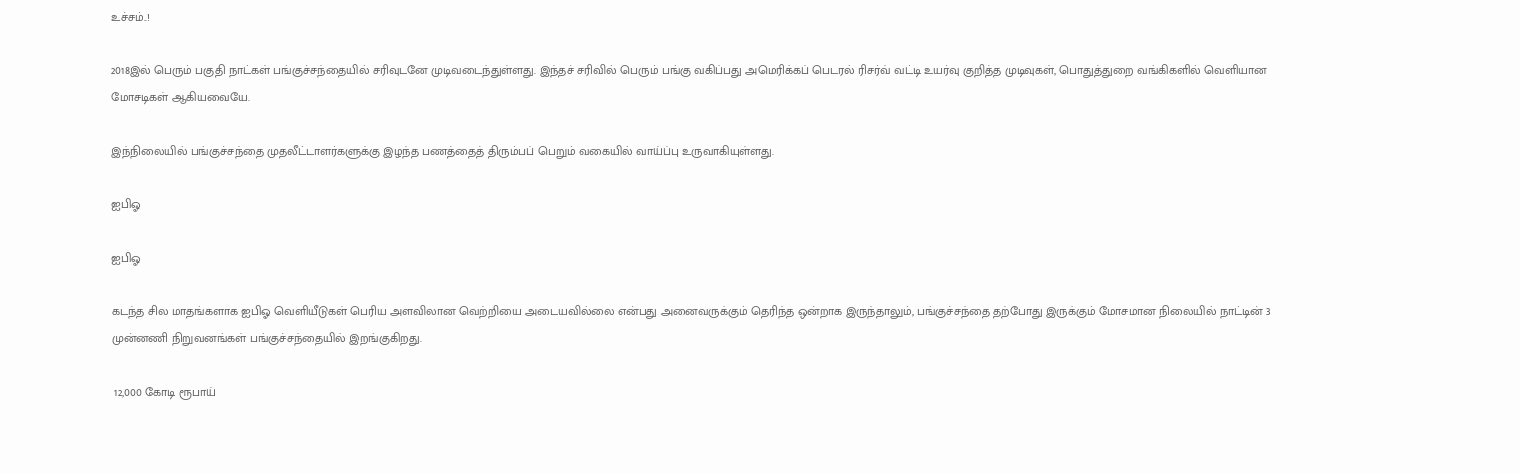உச்சம்..!

2018இல் பெரும் பகுதி நாட்கள் பங்குச்சந்தையில் சரிவுடனே முடிவடைந்துள்ளது. இந்தச் சரிவில் பெரும் பங்கு வகிப்பது அமெரிக்கப் பெடரல் ரிசர்வ் வட்டி உயர்வு குறித்த முடிவுகள், பொதுத்துறை வங்கிகளில் வெளியான மோசடிகள் ஆகியவையே.

இந்நிலையில் பங்குச்சந்தை முதலீட்டாளர்களுக்கு இழந்த பணத்தைத் திரும்பப் பெறும் வகையில் வாய்ப்பு உருவாகியுள்ளது.

ஐபிஓ

ஐபிஓ

கடந்த சில மாதங்களாக ஐபிஓ வெளியீடுகள் பெரிய அளவிலான வெற்றியை அடையவில்லை என்பது அனைவருக்கும் தெரிந்த ஒன்றாக இருந்தாலும், பங்குச்சந்தை தற்போது இருக்கும் மோசமான நிலையில் நாட்டின் 3 முன்னணி நிறுவனங்கள் பங்குச்சந்தையில் இறங்குகிறது.

 12,000 கோடி ரூபாய்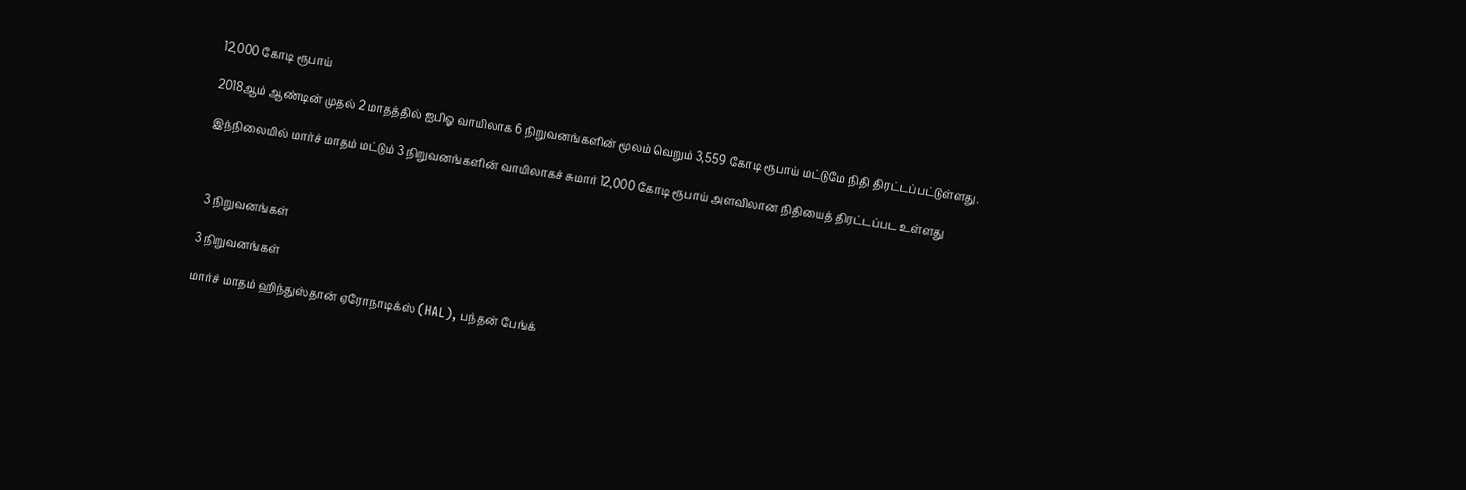12,000 கோடி ரூபாய்

2018ஆம் ஆண்டின் முதல் 2 மாதத்தில் ஐபிஓ வாயிலாக 6 நிறுவனங்களின் மூலம் வெறும் 3,559 கோடி ரூபாய் மட்டுமே நிதி திரட்டப்பட்டுள்ளது.

இந்நிலையில் மார்ச் மாதம் மட்டும் 3 நிறுவனங்களின் வாயிலாகச் சுமார் 12,000 கோடி ரூபாய் அளவிலான நிதியைத் திரட்டப்பட உள்ளது



 3 நிறுவனங்கள்

3 நிறுவனங்கள்

மார்ச் மாதம் ஹிந்துஸ்தான் ஏரோநாடிக்ஸ் (HAL), பந்தன் பேங்க்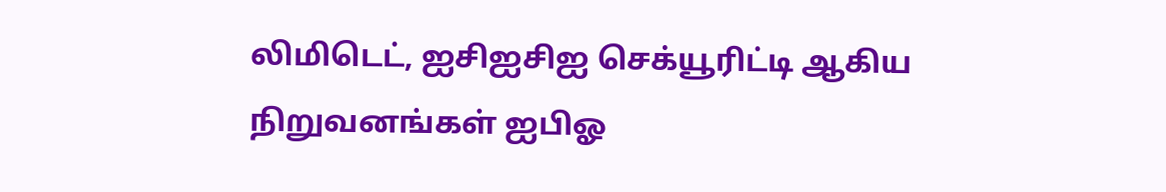லிமிடெட், ஐசிஐசிஐ செக்யூரிட்டி ஆகிய நிறுவனங்கள் ஐபிஓ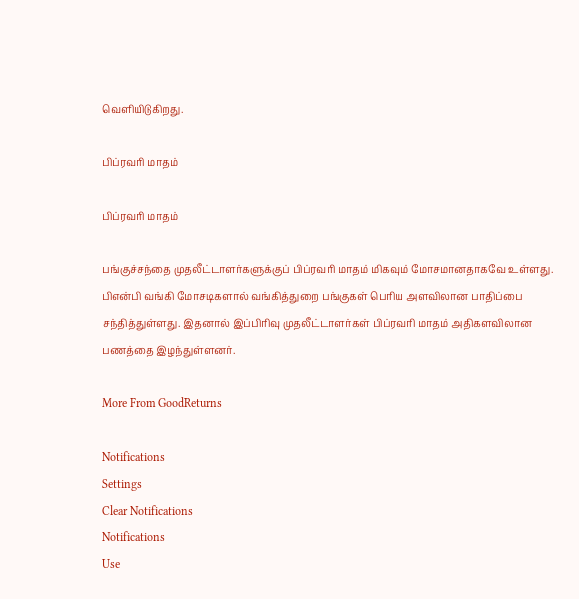வெளியிடுகிறது.

பிப்ரவரி மாதம்

பிப்ரவரி மாதம்

பங்குச்சந்தை முதலீட்டாளர்களுக்குப் பிப்ரவரி மாதம் மிகவும் மோசமானதாகவே உள்ளது. பிஎன்பி வங்கி மோசடிகளால் வங்கித்துறை பங்குகள் பெரிய அளவிலான பாதிப்பை சந்தித்துள்ளது. இதனால் இப்பிரிவு முதலீட்டாளர்கள் பிப்ரவரி மாதம் அதிகளவிலான பணத்தை இழந்துள்ளனர்.

More From GoodReturns

Notifications
Settings
Clear Notifications
Notifications
Use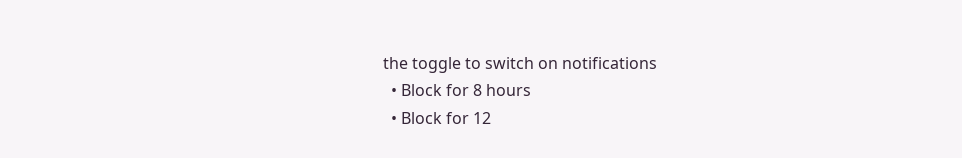the toggle to switch on notifications
  • Block for 8 hours
  • Block for 12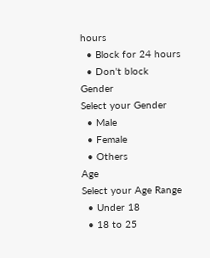hours
  • Block for 24 hours
  • Don't block
Gender
Select your Gender
  • Male
  • Female
  • Others
Age
Select your Age Range
  • Under 18
  • 18 to 25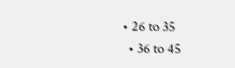• 26 to 35
  • 36 to 45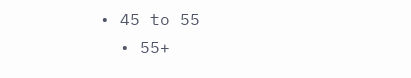• 45 to 55
  • 55+